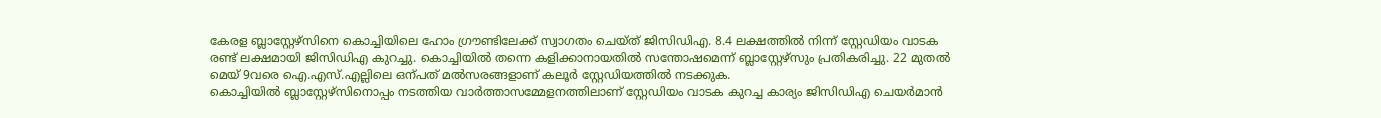കേരള ബ്ലാസ്റ്റേഴ്സിനെ കൊച്ചിയിലെ ഹോം ഗ്രൗണ്ടിലേക്ക് സ്വാഗതം ചെയ്ത് ജിസിഡിഎ. 8.4 ലക്ഷത്തിൽ നിന്ന് സ്റ്റേഡിയം വാടക രണ്ട് ലക്ഷമായി ജിസിഡിഎ കുറച്ചു. കൊച്ചിയിൽ തന്നെ കളിക്കാനായതിൽ സന്തോഷമെന്ന് ബ്ലാസ്റ്റേഴ്സും പ്രതികരിച്ചു. 22 മുതൽ മെയ് 9വരെ ഐ.എസ്.എല്ലിലെ ഒന്പത് മൽസരങ്ങളാണ് കലൂർ സ്റ്റേഡിയത്തിൽ നടക്കുക.
കൊച്ചിയിൽ ബ്ലാസ്റ്റേഴ്സിനൊപ്പം നടത്തിയ വാർത്താസമ്മേളനത്തിലാണ് സ്റ്റേഡിയം വാടക കുറച്ച കാര്യം ജിസിഡിഎ ചെയർമാൻ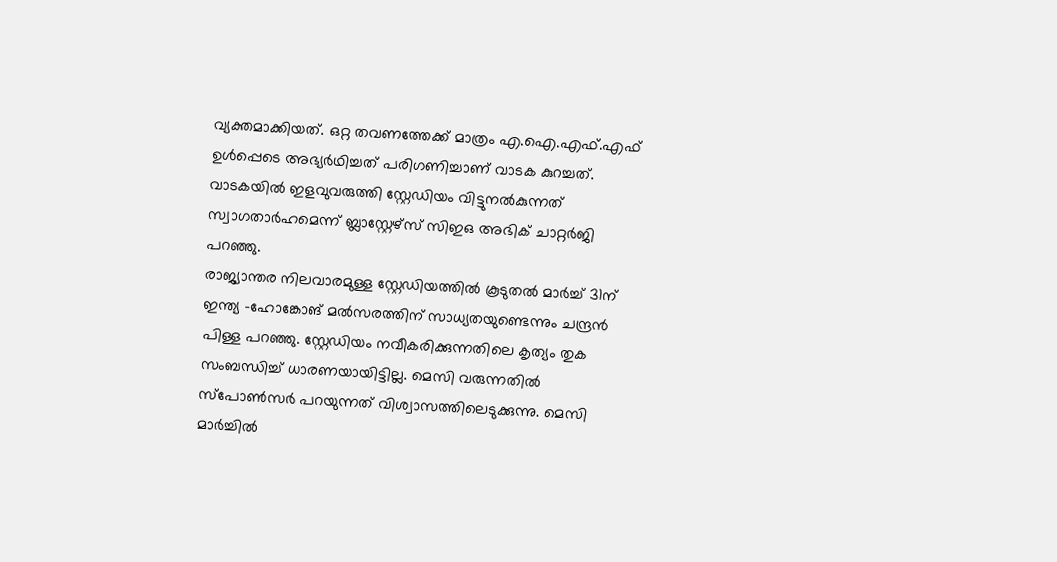വ്യക്തമാക്കിയത്. ഒറ്റ തവണത്തേക്ക് മാത്രം എ.ഐ.എഫ്.എഫ് ഉൾപ്പെടെ അഭ്യർഥിച്ചത് പരിഗണിച്ചാണ് വാടക കുറച്ചത്. വാടകയിൽ ഇളവുവരുത്തി സ്റ്റേഡിയം വിട്ടുനൽകുന്നത് സ്വാഗതാർഹമെന്ന് ബ്ലാസ്റ്റേഴ്സ് സിഇഒ അഭിക് ചാറ്റർജി പറഞ്ഞു.
രാജ്യാന്തര നിലവാരമുള്ള സ്റ്റേഡിയത്തിൽ കൂടുതൽ മാർച്ച് 31ന് ഇന്ത്യ -ഹോങ്കോങ് മൽസരത്തിന് സാധ്യതയുണ്ടെന്നും ചന്ദ്രൻ പിള്ള പറഞ്ഞു. സ്റ്റേഡിയം നവീകരിക്കുന്നതിലെ കൃത്യം തുക സംബന്ധിച്ച് ധാരണയായിട്ടില്ല. മെസി വരുന്നതിൽ സ്പോൺസർ പറയുന്നത് വിശ്വാസത്തിലെടുക്കുന്നു. മെസി മാർച്ചിൽ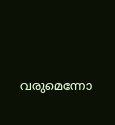വരുമെന്നോ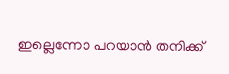ഇല്ലെന്നോ പറയാൻ തനിക്ക്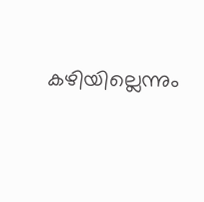കഴിയില്ലെന്നും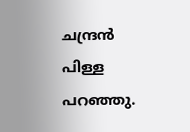ചന്ദ്രൻ പിള്ള പറഞ്ഞു.